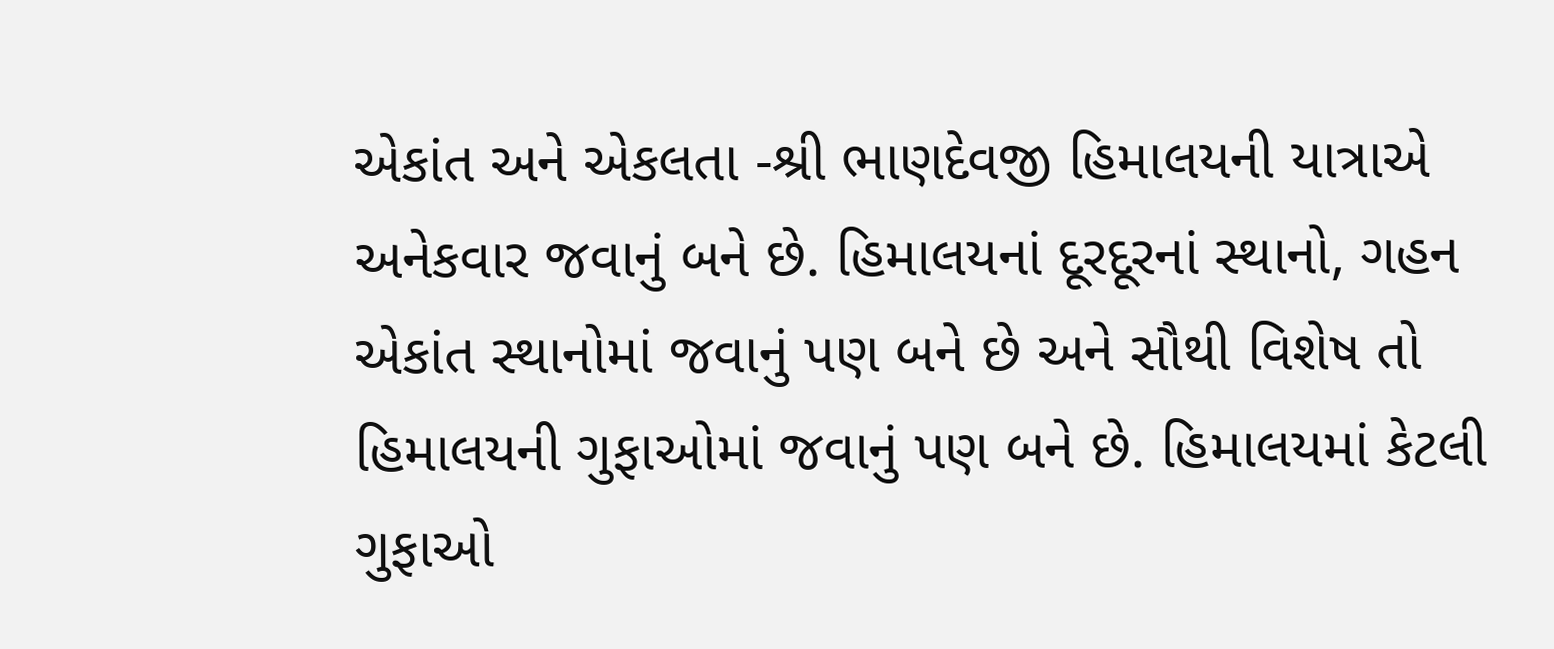એકાંત અને એકલતા -શ્રી ભાણદેવજી હિમાલયની યાત્રાએ અનેકવાર જવાનું બને છે. હિમાલયનાં દૂરદૂરનાં સ્થાનો, ગહન એકાંત સ્થાનોમાં જવાનું પણ બને છે અને સૌથી વિશેષ તો હિમાલયની ગુફાઓમાં જવાનું પણ બને છે. હિમાલયમાં કેટલી ગુફાઓ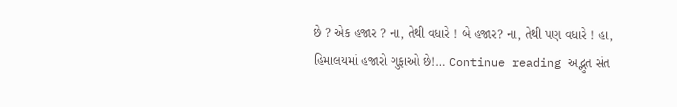છે ? એક હજાર ? ના, તેથી વધારે ! બે હજાર? ના, તેથી પણ વધારે ! હા, હિમાલયમાં હજારો ગુફાઓ છે!… Continue reading અદ્ભુત સંત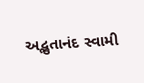અદ્ભુતાનંદ સ્વામી